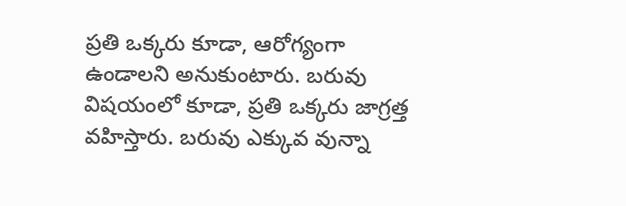ప్రతి ఒక్కరు కూడా, ఆరోగ్యంగా ఉండాలని అనుకుంటారు. బరువు విషయంలో కూడా, ప్రతి ఒక్కరు జాగ్రత్త వహిస్తారు. బరువు ఎక్కువ వున్నా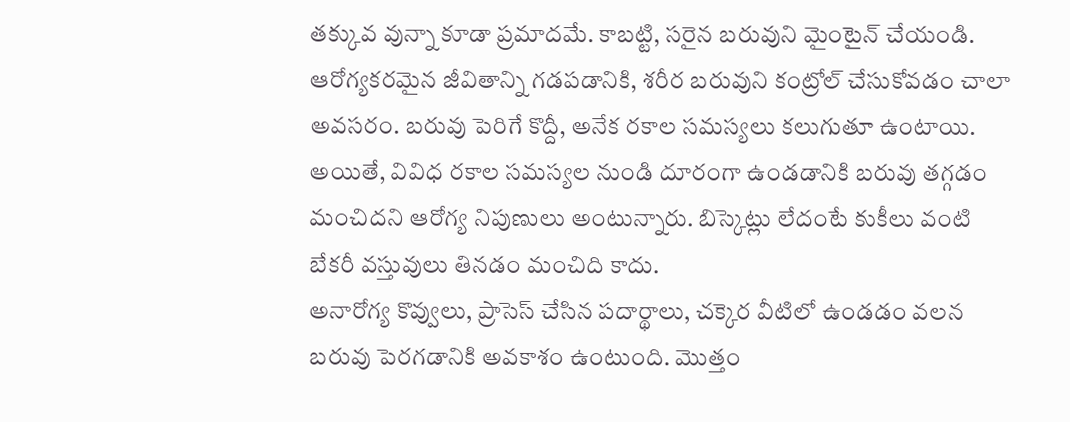తక్కువ వున్నా కూడా ప్రమాదమే. కాబట్టి, సరైన బరువుని మైంటైన్ చేయండి. ఆరోగ్యకరమైన జీవితాన్ని గడపడానికి, శరీర బరువుని కంట్రోల్ చేసుకోవడం చాలా అవసరం. బరువు పెరిగే కొద్దీ, అనేక రకాల సమస్యలు కలుగుతూ ఉంటాయి. అయితే, వివిధ రకాల సమస్యల నుండి దూరంగా ఉండడానికి బరువు తగ్గడం మంచిదని ఆరోగ్య నిపుణులు అంటున్నారు. బిస్కెట్లు లేదంటే కుకీలు వంటి బేకరీ వస్తువులు తినడం మంచిది కాదు.
అనారోగ్య కొవ్వులు, ప్రాసెస్ చేసిన పదార్థాలు, చక్కెర వీటిలో ఉండడం వలన బరువు పెరగడానికి అవకాశం ఉంటుంది. మొత్తం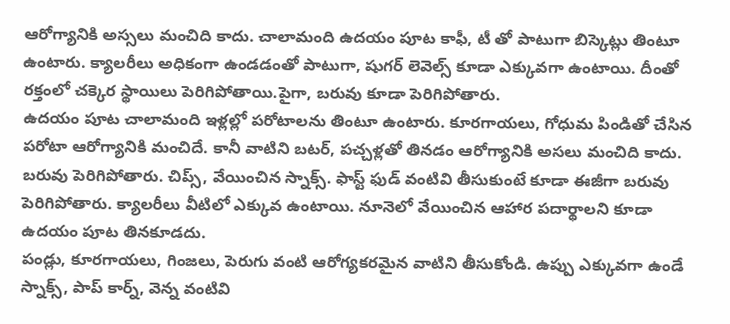ఆరోగ్యానికి అస్సలు మంచిది కాదు. చాలామంది ఉదయం పూట కాఫీ, టీ తో పాటుగా బిస్కెట్లు తింటూ ఉంటారు. క్యాలరీలు అధికంగా ఉండడంతో పాటుగా, షుగర్ లెవెల్స్ కూడా ఎక్కువగా ఉంటాయి. దీంతో రక్తంలో చక్కెర స్థాయిలు పెరిగిపోతాయి.పైగా, బరువు కూడా పెరిగిపోతారు.
ఉదయం పూట చాలామంది ఇళ్లల్లో పరోటాలను తింటూ ఉంటారు. కూరగాయలు, గోధుమ పిండితో చేసిన పరోటా ఆరోగ్యానికి మంచిదే. కానీ వాటిని బటర్, పచ్చళ్లతో తినడం ఆరోగ్యానికి అసలు మంచిది కాదు. బరువు పెరిగిపోతారు. చిప్స్, వేయించిన స్నాక్స్. ఫాస్ట్ ఫుడ్ వంటివి తీసుకుంటే కూడా ఈజీగా బరువు పెరిగిపోతారు. క్యాలరీలు వీటిలో ఎక్కువ ఉంటాయి. నూనెలో వేయించిన ఆహార పదార్థాలని కూడా ఉదయం పూట తినకూడదు.
పండ్లు, కూరగాయలు, గింజలు, పెరుగు వంటి ఆరోగ్యకరమైన వాటిని తీసుకోండి. ఉప్పు ఎక్కువగా ఉండే స్నాక్స్, పాప్ కార్న్, వెన్న వంటివి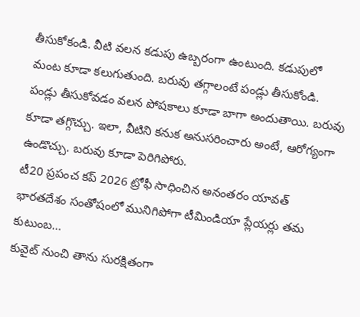తీసుకోకండి. వీటి వలన కడుపు ఉబ్బరంగా ఉంటుంది. కడుపులో మంట కూడా కలుగుతుంది. బరువు తగ్గాలంటే పండ్లు తీసుకోండి. పండ్లు తీసుకోవడం వలన పోషకాలు కూడా బాగా అందుతాయి. బరువు కూడా తగ్గొచ్చు. ఇలా, వీటిని కనుక అనుసరించారు అంటే, ఆరోగ్యంగా ఉండొచ్చు. బరువు కూడా పెరిగిపోరు.
టీ20 ప్రపంచ కప్ 2026 ట్రోఫీ సాధించిన అనంతరం యావత్ భారతదేశం సంతోషంలో మునిగిపోగా టీమిండియా ప్లేయర్లు తమ కుటుంబ…
కువైట్ నుంచి తాను సురక్షితంగా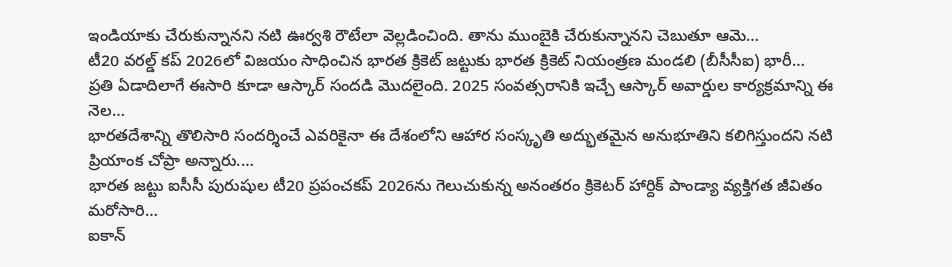ఇండియాకు చేరుకున్నానని నటి ఊర్వశి రౌటేలా వెల్లడించింది. తాను ముంబైకి చేరుకున్నానని చెబుతూ ఆమె…
టీ20 వరల్డ్ కప్ 2026లో విజయం సాధించిన భారత క్రికెట్ జట్టుకు భారత క్రికెట్ నియంత్రణ మండలి (బీసీసీఐ) భారీ…
ప్రతి ఏడాదిలాగే ఈసారి కూడా ఆస్కార్ సందడి మొదలైంది. 2025 సంవత్సరానికి ఇచ్చే ఆస్కార్ అవార్డుల కార్యక్రమాన్ని ఈ నెల…
భారతదేశాన్ని తొలిసారి సందర్శించే ఎవరికైనా ఈ దేశంలోని ఆహార సంస్కృతి అద్భుతమైన అనుభూతిని కలిగిస్తుందని నటి ప్రియాంక చోప్రా అన్నారు.…
భారత జట్టు ఐసీసీ పురుషుల టీ20 ప్రపంచకప్ 2026ను గెలుచుకున్న అనంతరం క్రికెటర్ హార్దిక్ పాండ్యా వ్యక్తిగత జీవితం మరోసారి…
ఐకాన్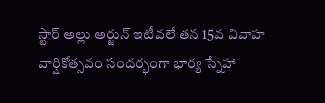స్టార్ అల్లు అర్జున్ ఇటీవలే తన 15వ వివాహ వార్షికోత్సవం సందర్భంగా భార్య స్నేహా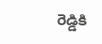రెడ్డికి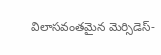విలాసవంతమైన మెర్సిడెస్-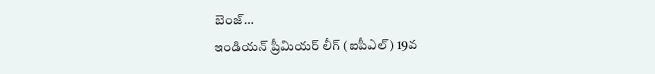బెంజ్…
ఇండియన్ ప్రీమియర్ లీగ్ (ఐపీఎల్) 19వ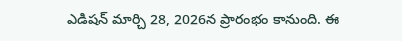ఎడిషన్ మార్చి 28, 2026న ప్రారంభం కానుంది. ఈ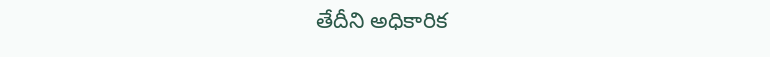తేదీని అధికారిక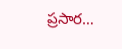ప్రసార…